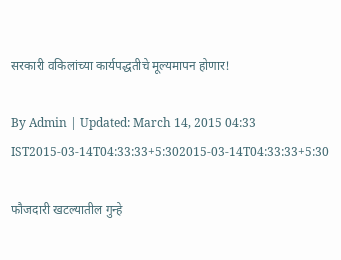सरकारी वकिलांच्या कार्यपद्धतीचे मूल्यमापन होणार!

By Admin | Updated: March 14, 2015 04:33 IST2015-03-14T04:33:33+5:302015-03-14T04:33:33+5:30

फौजदारी खटल्यातील गुन्हे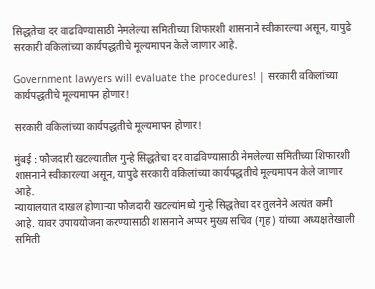सिद्धतेचा दर वाढविण्यासाठी नेमलेल्या समितीच्या शिफारशी शासनाने स्वीकारल्या असून, यापुढे सरकारी वकिलांच्या कार्यपद्धतीचे मूल्यमापन केले जाणार आहे.

Government lawyers will evaluate the procedures! | सरकारी वकिलांच्या कार्यपद्धतीचे मूल्यमापन होणार!

सरकारी वकिलांच्या कार्यपद्धतीचे मूल्यमापन होणार!

मुंबई : फौजदारी खटल्यातील गुन्हे सिद्धतेचा दर वाढविण्यासाठी नेमलेल्या समितीच्या शिफारशी शासनाने स्वीकारल्या असून, यापुढे सरकारी वकिलांच्या कार्यपद्धतीचे मूल्यमापन केले जाणार आहे.
न्यायालयात दाखल होणाऱ्या फौजदारी खटल्यांमध्ये गुन्हे सिद्धतेचा दर तुलनेने अत्यंत कमी आहे. यावर उपाययोजना करण्यासाठी शासनाने अप्पर मुख्य सचिव (गृह) यांच्या अध्यक्षतेखाली समिती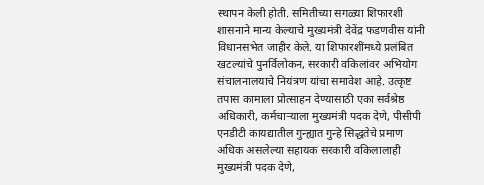स्थापन केली होती. समितीच्या सगळ्या शिफारशी शासनाने मान्य केल्याचे मुख्यमंत्री देवेंद्र फडणवीस यांनी विधानसभेत जाहीर केले. या शिफारशींमध्ये प्रलंबित खटल्यांचे पुनर्विलोकन, सरकारी वकिलांवर अभियोग संचालनालयाचे नियंत्रण यांचा समावेश आहे. उत्कृष्ट तपास कामाला प्रोत्साहन देण्यासाठी एका सर्वश्रेष्ठ अधिकारी, कर्मचाऱ्याला मुख्यमंत्री पदक देणे, पीसीपी एनडीटी कायद्यातील गुन्ह्यात गुन्हे सिद्धतेचे प्रमाण अधिक असलेल्या सहायक सरकारी वकिलालाही मुख्यमंत्री पदक देणे,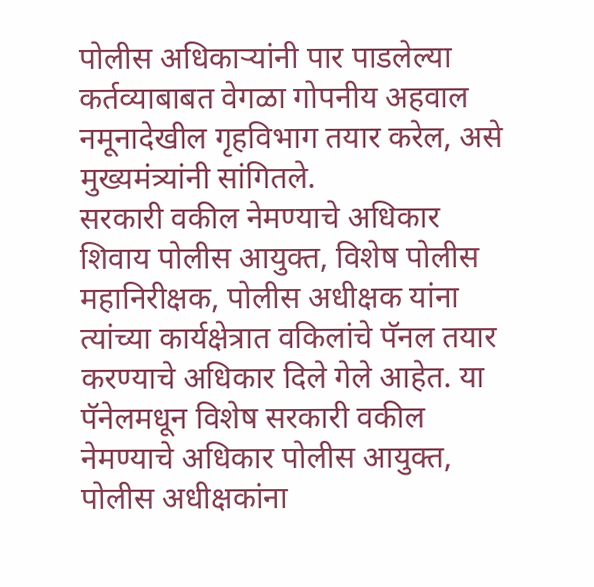पोलीस अधिकाऱ्यांनी पार पाडलेल्या कर्तव्याबाबत वेगळा गोपनीय अहवाल नमूनादेखील गृहविभाग तयार करेल, असे मुख्यमंत्र्यांनी सांगितले.
सरकारी वकील नेमण्याचे अधिकार
शिवाय पोलीस आयुक्त, विशेष पोलीस महानिरीक्षक, पोलीस अधीक्षक यांना त्यांच्या कार्यक्षेत्रात वकिलांचे पॅनल तयार करण्याचे अधिकार दिले गेले आहेत. या पॅनेलमधून विशेष सरकारी वकील नेमण्याचे अधिकार पोलीस आयुक्त, पोलीस अधीक्षकांना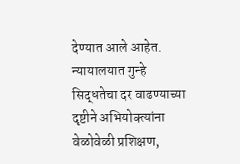देण्यात आले आहेत. न्यायालयात गुन्हे सिद्धतेचा दर वाढण्याच्या दृष्टीने अभियोक्त्यांना वेळोवेळी प्रशिक्षण,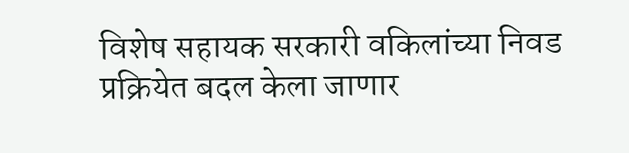विशेष सहायक सरकारी वकिलांच्या निवड प्रक्रियेत बदल केला जाणार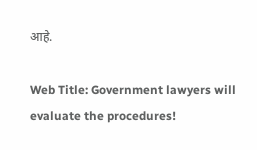आहे.

Web Title: Government lawyers will evaluate the procedures!